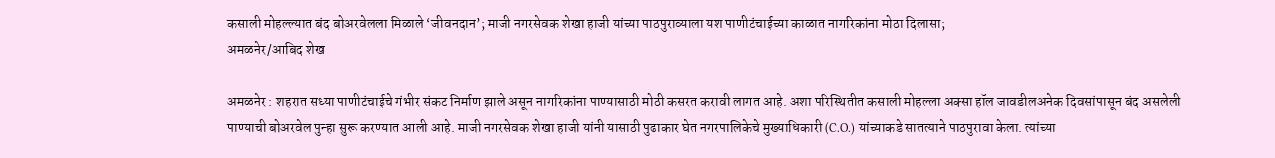कसाली मोहल्ल्यात बंद बोअरवेलला मिळाले ‘जीवनदान’; माजी नगरसेवक शेखा हाजी यांच्या पाठपुराव्याला यश पाणीटंचाईच्या काळात नागरिकांना मोठा दिलासा;
अमळनेर/आबिद शेख

अमळनेर : शहरात सध्या पाणीटंचाईचे गंभीर संकट निर्माण झाले असून नागरिकांना पाण्यासाठी मोठी कसरत करावी लागत आहे. अशा परिस्थितीत कसाली मोहल्ला अक्सा हॉल जावडीलअनेक दिवसांपासून बंद असलेली पाण्याची बोअरवेल पुन्हा सुरू करण्यात आली आहे. माजी नगरसेवक शेखा हाजी यांनी यासाठी पुढाकार घेत नगरपालिकेचे मुख्याधिकारी (C.O.) यांच्याकडे सातत्याने पाठपुरावा केला. त्यांच्या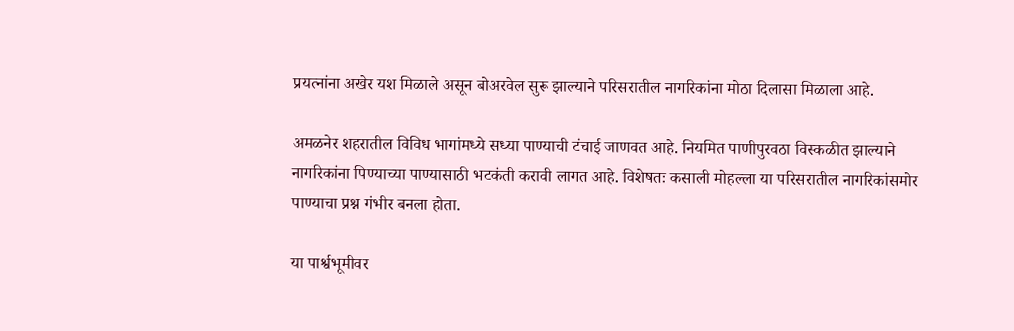प्रयत्नांना अखेर यश मिळाले असून बोअरवेल सुरू झाल्याने परिसरातील नागरिकांना मोठा दिलासा मिळाला आहे.

अमळनेर शहरातील विविध भागांमध्ये सध्या पाण्याची टंचाई जाणवत आहे. नियमित पाणीपुरवठा विस्कळीत झाल्याने नागरिकांना पिण्याच्या पाण्यासाठी भटकंती करावी लागत आहे. विशेषतः कसाली मोहल्ला या परिसरातील नागरिकांसमोर पाण्याचा प्रश्न गंभीर बनला होता.

या पार्श्वभूमीवर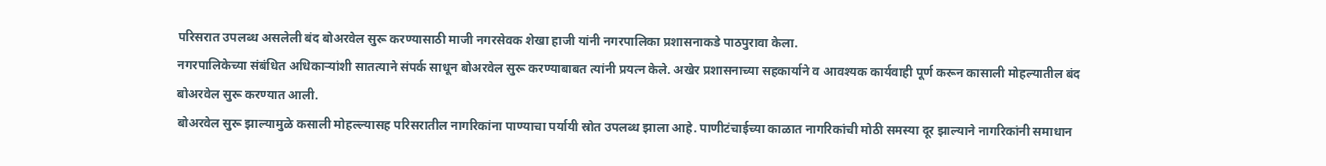परिसरात उपलब्ध असलेली बंद बोअरवेल सुरू करण्यासाठी माजी नगरसेवक शेखा हाजी यांनी नगरपालिका प्रशासनाकडे पाठपुरावा केला.
नगरपालिकेच्या संबंधित अधिकाऱ्यांशी सातत्याने संपर्क साधून बोअरवेल सुरू करण्याबाबत त्यांनी प्रयत्न केले. अखेर प्रशासनाच्या सहकार्याने व आवश्यक कार्यवाही पूर्ण करून कासाली मोहल्यातील बंद बोअरवेल सुरू करण्यात आली.
बोअरवेल सुरू झाल्यामुळे कसाली मोहल्ल्यासह परिसरातील नागरिकांना पाण्याचा पर्यायी स्रोत उपलब्ध झाला आहे. पाणीटंचाईच्या काळात नागरिकांची मोठी समस्या दूर झाल्याने नागरिकांनी समाधान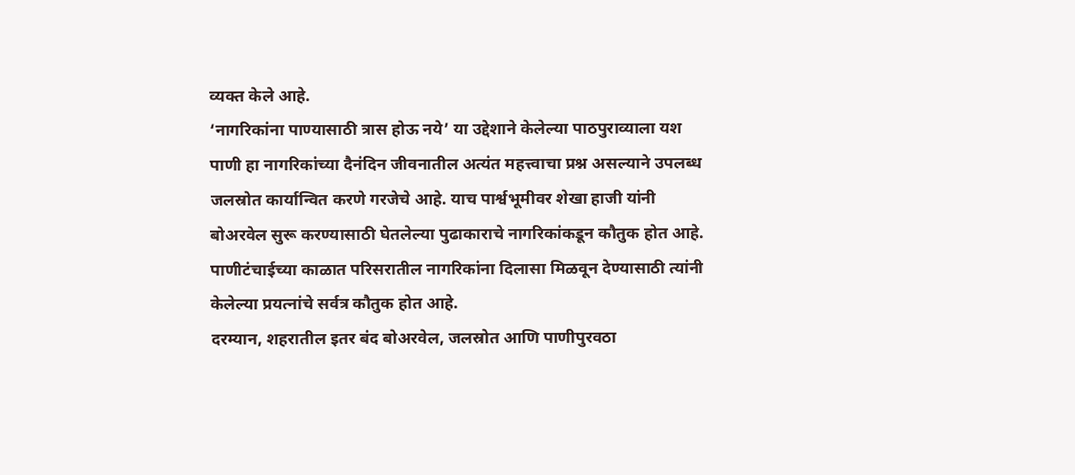व्यक्त केले आहे.
‘नागरिकांना पाण्यासाठी त्रास होऊ नये’ या उद्देशाने केलेल्या पाठपुराव्याला यश
पाणी हा नागरिकांच्या दैनंदिन जीवनातील अत्यंत महत्त्वाचा प्रश्न असल्याने उपलब्ध जलस्रोत कार्यान्वित करणे गरजेचे आहे. याच पार्श्वभूमीवर शेखा हाजी यांनी बोअरवेल सुरू करण्यासाठी घेतलेल्या पुढाकाराचे नागरिकांकडून कौतुक होत आहे. पाणीटंचाईच्या काळात परिसरातील नागरिकांना दिलासा मिळवून देण्यासाठी त्यांनी केलेल्या प्रयत्नांचे सर्वत्र कौतुक होत आहे.
दरम्यान, शहरातील इतर बंद बोअरवेल, जलस्रोत आणि पाणीपुरवठा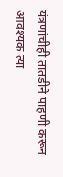यंत्रणांचीही तातडीने पाहणी करून आवश्यक त्या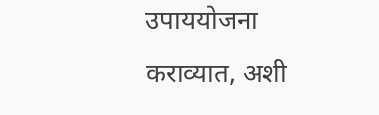उपाययोजना कराव्यात, अशी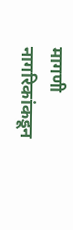मागणी नागरिकांकडून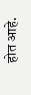होत आहे.